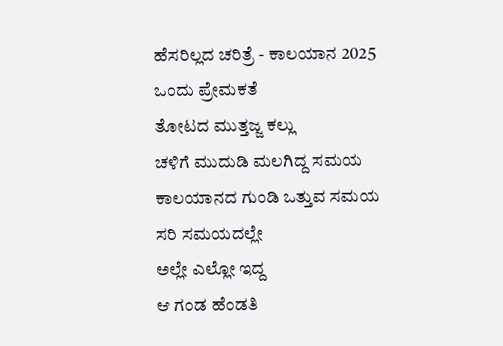ಹೆಸರಿಲ್ಲದ ಚರಿತ್ರೆ - ಕಾಲಯಾನ 2025
ಒಂದು ಪ್ರೇಮಕತೆ
ತೋಟದ ಮುತ್ತಜ್ಜ ಕಲ್ಲು
ಚಳಿಗೆ ಮುದುಡಿ ಮಲಗಿದ್ದ ಸಮಯ
ಕಾಲಯಾನದ ಗುಂಡಿ ಒತ್ತುವ ಸಮಯ
ಸರಿ ಸಮಯದಲ್ಲೇ
ಅಲ್ಲೇ ಎಲ್ಲೋ ಇದ್ದ
ಆ ಗಂಡ ಹೆಂಡತಿ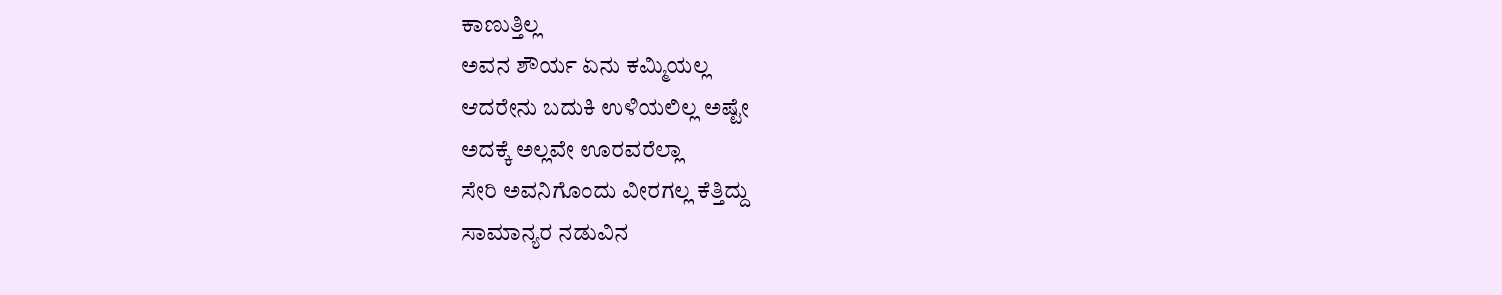ಕಾಣುತ್ತಿಲ್ಲ
ಅವನ ಶೌರ್ಯ ಏನು ಕಮ್ಮಿಯಲ್ಲ
ಆದರೇನು ಬದುಕಿ ಉಳಿಯಲಿಲ್ಲ ಅಷ್ಟೇ
ಅದಕ್ಕೆ ಅಲ್ಲವೇ ಊರವರೆಲ್ಲಾ
ಸೇರಿ ಅವನಿಗೊಂದು ವೀರಗಲ್ಲ ಕೆತ್ತಿದ್ದು
ಸಾಮಾನ್ಯರ ನಡುವಿನ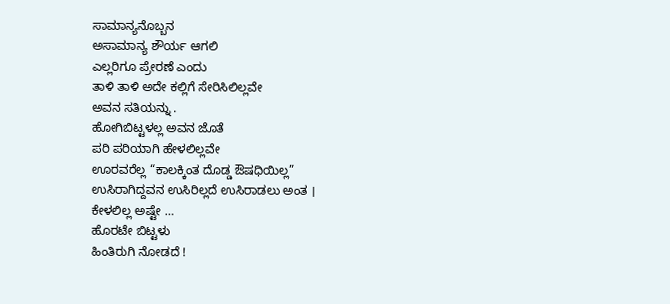ಸಾಮಾನ್ಯನೊಬ್ಬನ
ಅಸಾಮಾನ್ಯ ಶೌರ್ಯ ಆಗಲಿ
ಎಲ್ಲರಿಗೂ ಪ್ರೇರಣೆ ಎಂದು
ತಾಳಿ ತಾಳಿ ಅದೇ ಕಲ್ಲಿಗೆ ಸೇರಿಸಿಲಿಲ್ಲವೇ
ಅವನ ಸತಿಯನ್ನು .
ಹೋಗಿಬಿಟ್ಟಳಲ್ಲ ಅವನ ಜೊತೆ
ಪರಿ ಪರಿಯಾಗಿ ಹೇಳಲಿಲ್ಲವೇ
ಊರವರೆಲ್ಲ “ಕಾಲಕ್ಕಿಂತ ದೊಡ್ಡ ಔಷಧಿಯಿಲ್ಲ”
ಉಸಿರಾಗಿದ್ದವನ ಉಸಿರಿಲ್ಲದೆ ಉಸಿರಾಡಲು ಅಂತ ।
ಕೇಳಲಿಲ್ಲ ಅಷ್ಟೇ …
ಹೊರಟೇ ಬಿಟ್ಟಳು
ಹಿಂತಿರುಗಿ ನೋಡದೆ !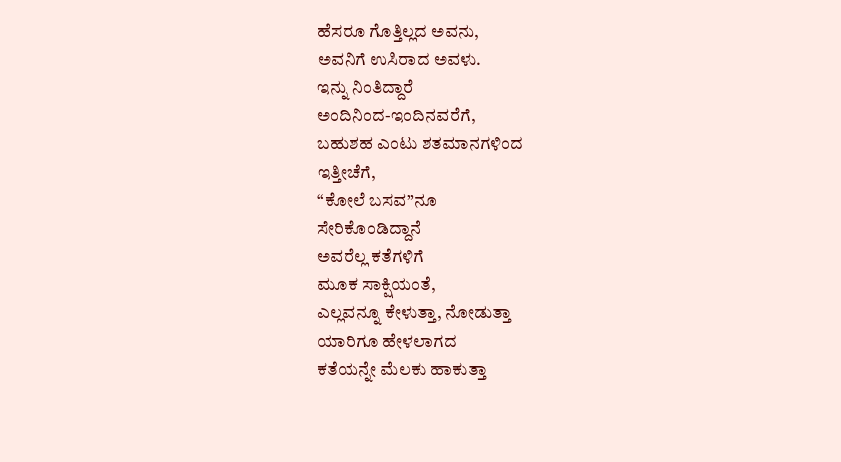ಹೆಸರೂ ಗೊತ್ತಿಲ್ಲದ ಅವನು,
ಅವನಿಗೆ ಉಸಿರಾದ ಅವಳು.
ಇನ್ನು ನಿಂತಿದ್ದಾರೆ
ಅಂದಿನಿಂದ-ಇಂದಿನವರೆಗೆ,
ಬಹುಶಹ ಎಂಟು ಶತಮಾನಗಳಿಂದ
ಇತ್ತೀಚೆಗೆ,
“ಕೋಲೆ ಬಸವ”ನೂ
ಸೇರಿಕೊಂಡಿದ್ದಾನೆ
ಅವರೆಲ್ಲ ಕತೆಗಳಿಗೆ
ಮೂಕ ಸಾಕ್ಷಿಯಂತೆ,
ಎಲ್ಲವನ್ನೂ ಕೇಳುತ್ತಾ, ನೋಡುತ್ತಾ
ಯಾರಿಗೂ ಹೇಳಲಾಗದ
ಕತೆಯನ್ನೇ ಮೆಲಕು ಹಾಕುತ್ತಾ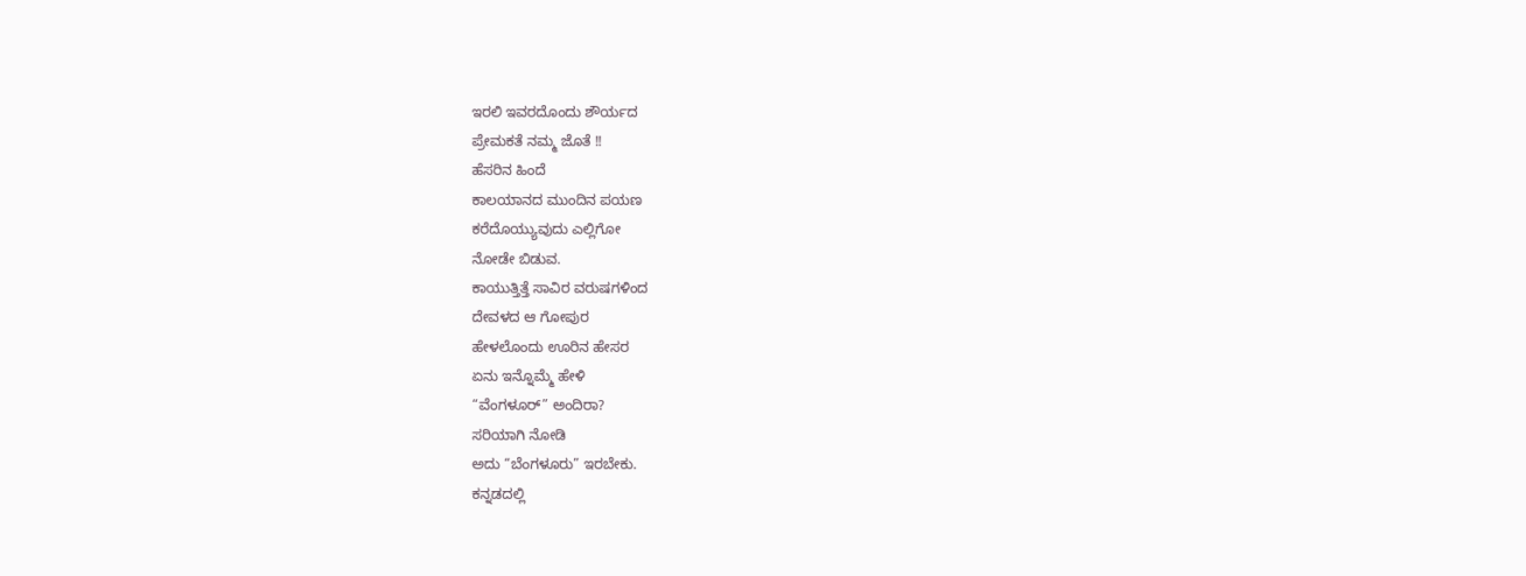ಇರಲಿ ಇವರದೊಂದು ಶೌರ್ಯದ
ಪ್ರೇಮಕತೆ ನಮ್ಮ ಜೊತೆ !!
ಹೆಸರಿನ ಹಿಂದೆ
ಕಾಲಯಾನದ ಮುಂದಿನ ಪಯಣ
ಕರೆದೊಯ್ಯುವುದು ಎಲ್ಲಿಗೋ
ನೋಡೇ ಬಿಡುವ.
ಕಾಯುತ್ತಿತ್ತೆ ಸಾವಿರ ವರುಷಗಳಿಂದ
ದೇವಳದ ಆ ಗೋಪುರ
ಹೇಳಲೊಂದು ಊರಿನ ಹೇಸರ
ಏನು ಇನ್ನೊಮ್ಮೆ ಹೇಳಿ
“ವೆಂಗಳೂರ್” ಅಂದಿರಾ?
ಸರಿಯಾಗಿ ನೋಡಿ
ಅದು “ಬೆಂಗಳೂರು” ಇರಬೇಕು.
ಕನ್ನಡದಲ್ಲಿ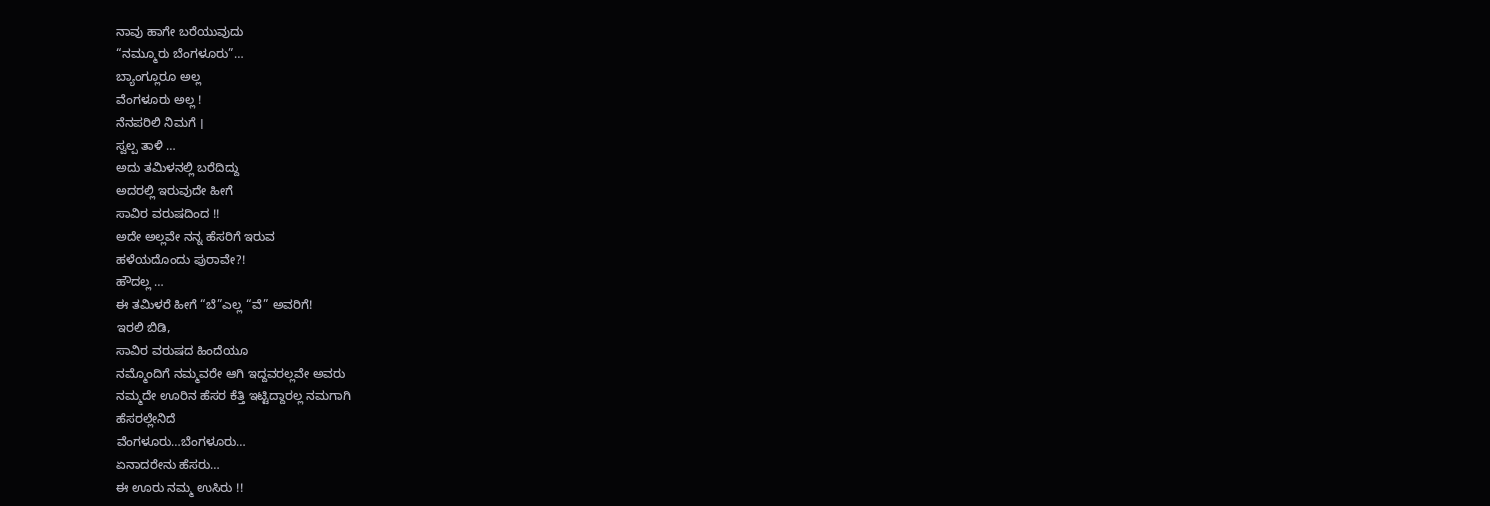ನಾವು ಹಾಗೇ ಬರೆಯುವುದು
“ನಮ್ಮೂರು ಬೆಂಗಳೂರು”…
ಬ್ಯಾಂಗ್ಲೂರೂ ಅಲ್ಲ
ವೆಂಗಳೂರು ಅಲ್ಲ !
ನೆನಪರಿಲಿ ನಿಮಗೆ ।
ಸ್ವಲ್ಪ ತಾಳಿ …
ಅದು ತಮಿಳನಲ್ಲಿ ಬರೆದಿದ್ದು
ಅದರಲ್ಲಿ ಇರುವುದೇ ಹೀಗೆ
ಸಾವಿರ ವರುಷದಿಂದ !!
ಅದೇ ಅಲ್ಲವೇ ನನ್ನ ಹೆಸರಿಗೆ ಇರುವ
ಹಳೆಯದೊಂದು ಪುರಾವೇ?!
ಹೌದಲ್ಲ …
ಈ ತಮಿಳರೆ ಹೀಗೆ “ಬೆ”ಎಲ್ಲ “ವೆ” ಅವರಿಗೆ!
ಇರಲಿ ಬಿಡಿ,
ಸಾವಿರ ವರುಷದ ಹಿಂದೆಯೂ
ನಮ್ಮೊಂದಿಗೆ ನಮ್ಮವರೇ ಆಗಿ ಇದ್ದವರಲ್ಲವೇ ಅವರು
ನಮ್ಮದೇ ಊರಿನ ಹೆಸರ ಕೆತ್ತಿ ಇಟ್ಟಿದ್ದಾರಲ್ಲ ನಮಗಾಗಿ
ಹೆಸರಲ್ಲೇನಿದೆ
ವೆಂಗಳೂರು…ಬೆಂಗಳೂರು…
ಏನಾದರೇನು ಹೆಸರು…
ಈ ಊರು ನಮ್ಮ ಉಸಿರು !!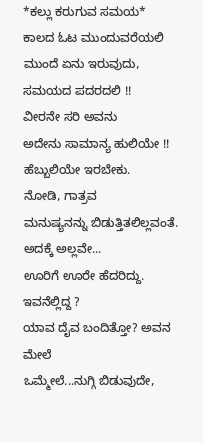*ಕಲ್ಲು ಕರುಗುವ ಸಮಯ*
ಕಾಲದ ಓಟ ಮುಂದುವರೆಯಲಿ
ಮುಂದೆ ಏನು ಇರುವುದು,
ಸಮಯದ ಪದರದಲಿ !!
ವೀರನೇ ಸರಿ ಅವನು
ಅದೇನು ಸಾಮಾನ್ಯ ಹುಲಿಯೇ !!
ಹೆಬ್ಬುಲಿಯೇ ಇರಬೇಕು.
ನೋಡಿ, ಗಾತ್ರವ
ಮನುಷ್ಯನನ್ನು ಬಿಡುತ್ತಿತಲಿಲ್ಲವಂತೆ.
ಅದಕ್ಕೆ ಅಲ್ಲವೇ...
ಊರಿಗೆ ಊರೇ ಹೆದರಿದ್ದು.
ಇವನೆಲ್ಲಿದ್ದ ?
ಯಾವ ದೈವ ಬಂದಿತ್ತೋ? ಅವನ ಮೇಲೆ
ಒಮ್ಮೇಲೆ...ನುಗ್ಗಿ ಬಿಡುವುದೇ,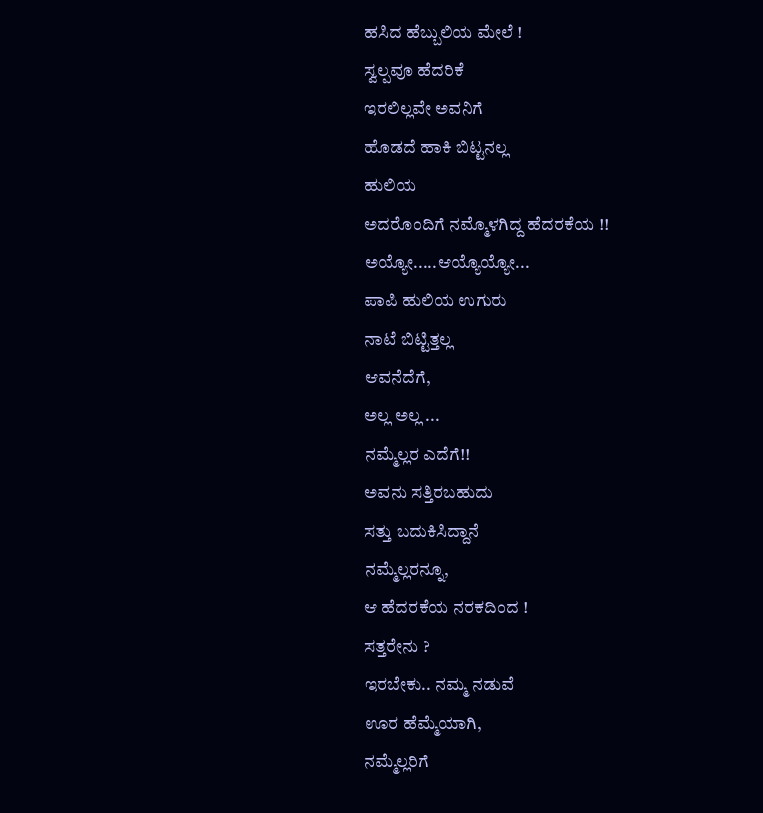ಹಸಿದ ಹೆಬ್ಬುಲಿಯ ಮೇಲೆ !
ಸ್ವಲ್ಪವೂ ಹೆದರಿಕೆ
ಇರಲಿಲ್ಲವೇ ಅವನಿಗೆ
ಹೊಡದೆ ಹಾಕಿ ಬಿಟ್ಟನಲ್ಲ
ಹುಲಿಯ
ಅದರೊಂದಿಗೆ ನಮ್ಮೊಳಗಿದ್ದ ಹೆದರಕೆಯ !!
ಅಯ್ಯೋ.....ಆಯ್ಯೊಯ್ಯೋ...
ಪಾಪಿ ಹುಲಿಯ ಉಗುರು
ನಾಟೆ ಬಿಟ್ಟಿತ್ತಲ್ಲ
ಆವನೆದೆಗೆ,
ಅಲ್ಲ ಅಲ್ಲ ...
ನಮ್ಮೆಲ್ಲರ ಎದೆಗೆ!!
ಅವನು ಸತ್ತಿರಬಹುದು
ಸತ್ತು ಬದುಕಿಸಿದ್ದಾನೆ
ನಮ್ಮೆಲ್ಲರನ್ನೂ,
ಆ ಹೆದರಕೆಯ ನರಕದಿಂದ !
ಸತ್ತರೇನು ?
ಇರಬೇಕು.. ನಮ್ಮ ನಡುವೆ
ಊರ ಹೆಮ್ಮೆಯಾಗಿ,
ನಮ್ಮೆಲ್ಲರಿಗೆ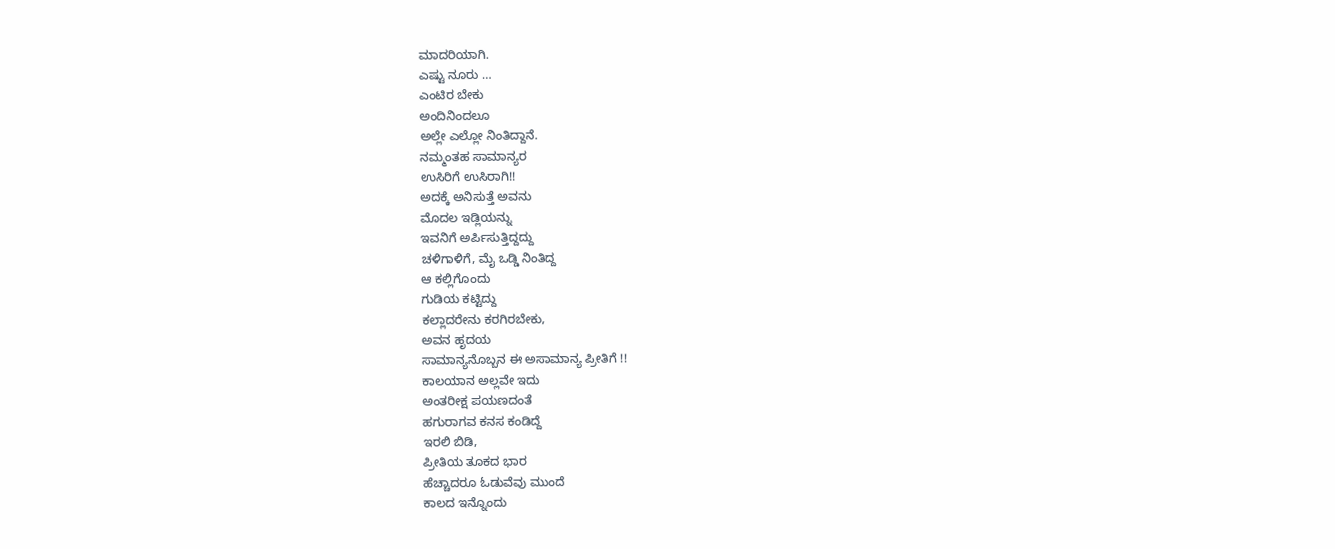ಮಾದರಿಯಾಗಿ.
ಎಷ್ಟು ನೂರು …
ಎಂಟಿರ ಬೇಕು
ಅಂದಿನಿಂದಲೂ
ಅಲ್ಲೇ ಎಲ್ಲೋ ನಿಂತಿದ್ದಾನೆ.
ನಮ್ಮಂತಹ ಸಾಮಾನ್ಯರ
ಉಸಿರಿಗೆ ಉಸಿರಾಗಿ!!
ಅದಕ್ಕೆ ಅನಿಸುತ್ತೆ ಅವನು
ಮೊದಲ ಇಡ್ಲಿಯನ್ನು
ಇವನಿಗೆ ಅರ್ಪಿಸುತ್ತಿದ್ದದ್ದು
ಚಳಿಗಾಳಿಗೆ, ಮೈ ಒಡ್ಡಿ ನಿಂತಿದ್ದ
ಆ ಕಲ್ಲಿಗೊಂದು
ಗುಡಿಯ ಕಟ್ಟಿದ್ದು
ಕಲ್ಲಾದರೇನು ಕರಗಿರಬೇಕು,
ಅವನ ಹೃದಯ
ಸಾಮಾನ್ಯನೊಬ್ಬನ ಈ ಅಸಾಮಾನ್ಯ ಪ್ರೀತಿಗೆ !!
ಕಾಲಯಾನ ಅಲ್ಲವೇ ಇದು
ಅಂತರೀಕ್ಷ ಪಯಣದಂತೆ
ಹಗುರಾಗವ ಕನಸ ಕಂಡಿದ್ದೆ
ಇರಲಿ ಬಿಡಿ,
ಪ್ರೀತಿಯ ತೂಕದ ಭಾರ
ಹೆಚ್ಚಾದರೂ ಓಡುವೆವು ಮುಂದೆ
ಕಾಲದ ಇನ್ನೊಂದು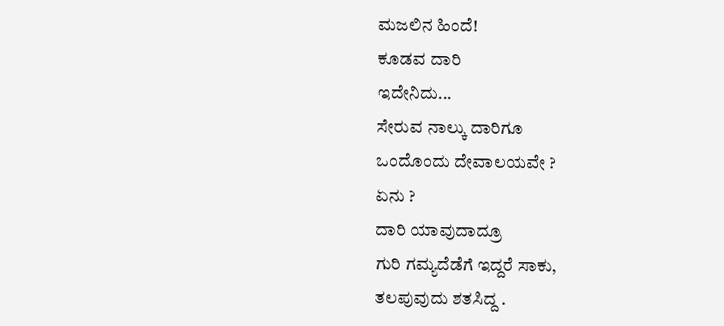ಮಜಲಿನ ಹಿಂದೆ!
ಕೂಡವ ದಾರಿ
ಇದೇನಿದು...
ಸೇರುವ ನಾಲ್ಕು ದಾರಿಗೂ
ಒಂದೊಂದು ದೇವಾಲಯವೇ ?
ಏನು ?
ದಾರಿ ಯಾವುದಾದ್ರೂ
ಗುರಿ ಗಮ್ಯದೆಡೆಗೆ ಇದ್ದರೆ ಸಾಕು,
ತಲಪುವುದು ಶತಸಿದ್ದ .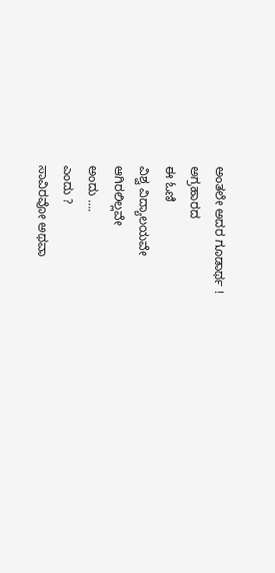ಅಂತಲೇ ಅದರ ಗೂಡಾರ್ಥ !
ಅಗ್ರಹಾರದ
ಈ ಓಣಿ
ವಿಶ್ವ ವಿದ್ಯಾಲಯವೇ
ಆಗಿರಲಿಲ್ಲವೇ
ಅಂದು ….
ಎಂದು ?
ಸಾವಿರವೋ ಅಥವಾ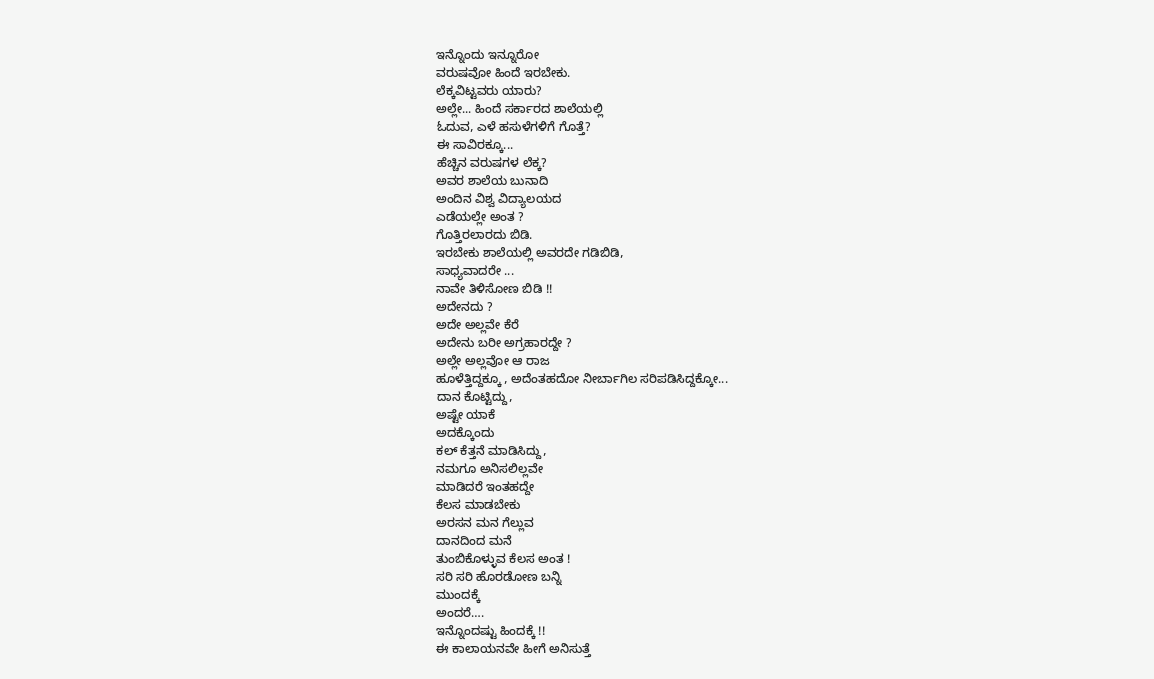ಇನ್ನೊಂದು ಇನ್ನೂರೋ
ವರುಷವೋ ಹಿಂದೆ ಇರಬೇಕು.
ಲೆಕ್ಕವಿಟ್ಟವರು ಯಾರು?
ಅಲ್ಲೇ... ಹಿಂದೆ ಸರ್ಕಾರದ ಶಾಲೆಯಲ್ಲಿ
ಓದುವ, ಎಳೆ ಹಸುಳೆಗಳಿಗೆ ಗೊತ್ತೆ?
ಈ ಸಾವಿರಕ್ಕೂ...
ಹೆಚ್ಚಿನ ವರುಷಗಳ ಲೆಕ್ಕ?
ಅವರ ಶಾಲೆಯ ಬುನಾದಿ
ಅಂದಿನ ವಿಶ್ವ ವಿದ್ಯಾಲಯದ
ಎಡೆಯಲ್ಲೇ ಅಂತ ?
ಗೊತ್ತಿರಲಾರದು ಬಿಡಿ.
ಇರಬೇಕು ಶಾಲೆಯಲ್ಲಿ ಅವರದೇ ಗಡಿಬಿಡಿ,
ಸಾಧ್ಯವಾದರೇ ...
ನಾವೇ ತಿಳಿಸೋಣ ಬಿಡಿ !!
ಅದೇನದು ?
ಅದೇ ಅಲ್ಲವೇ ಕೆರೆ
ಅದೇನು ಬರೀ ಅಗ್ರಹಾರದ್ದೇ ?
ಅಲ್ಲೇ ಅಲ್ಲವೋ ಆ ರಾಜ
ಹೂಳೆತ್ತಿದ್ದಕ್ಕೂ , ಅದೆಂತಹದೋ ನೀರ್ಬಾಗಿಲ ಸರಿಪಡಿಸಿದ್ದಕ್ಕೋ...
ದಾನ ಕೊಟ್ಟಿದ್ದು,
ಅಷ್ಟೇ ಯಾಕೆ
ಅದಕ್ಕೊಂದು
ಕಲ್ ಕೆತ್ತನೆ ಮಾಡಿಸಿದ್ದು,
ನಮಗೂ ಅನಿಸಲಿಲ್ಲವೇ
ಮಾಡಿದರೆ ಇಂತಹದ್ದೇ
ಕೆಲಸ ಮಾಡಬೇಕು
ಅರಸನ ಮನ ಗೆಲ್ಲುವ
ದಾನದಿಂದ ಮನೆ
ತುಂಬಿಕೊಳ್ಳುವ ಕೆಲಸ ಅಂತ !
ಸರಿ ಸರಿ ಹೊರಡೋಣ ಬನ್ನಿ
ಮುಂದಕ್ಕೆ
ಅಂದರೆ….
ಇನ್ನೊಂದಷ್ಟು ಹಿಂದಕ್ಕೆ !!
ಈ ಕಾಲಾಯನವೇ ಹೀಗೆ ಅನಿಸುತ್ತೆ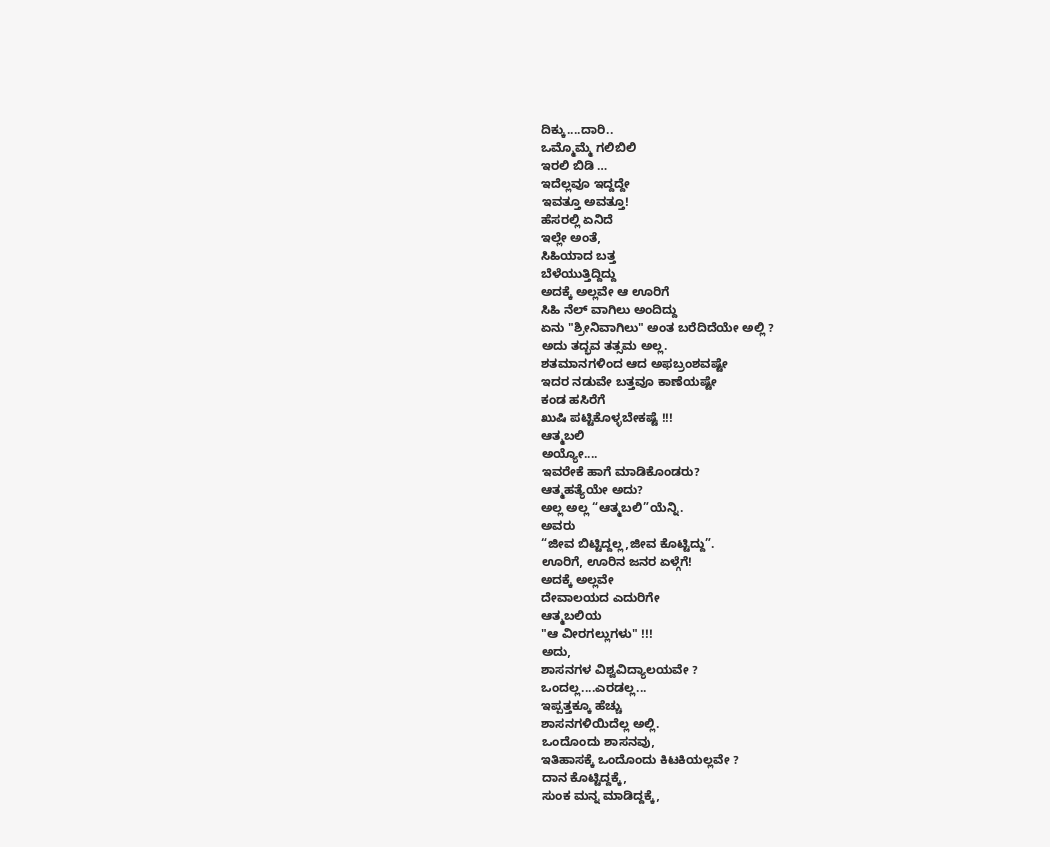ದಿಕ್ಕು....ದಾರಿ..
ಒಮ್ಮೊಮ್ಮೆ ಗಲಿಬಿಲಿ
ಇರಲಿ ಬಿಡಿ …
ಇದೆಲ್ಲವೂ ಇದ್ದದ್ದೇ
ಇವತ್ತೂ ಅವತ್ತೂ!
ಹೆಸರಲ್ಲಿ ಏನಿದೆ
ಇಲ್ಲೇ ಅಂತೆ,
ಸಿಹಿಯಾದ ಬತ್ತ
ಬೆಳೆಯುತ್ತಿದ್ದಿದ್ದು
ಅದಕ್ಕೆ ಅಲ್ಲವೇ ಆ ಊರಿಗೆ
ಸಿಹಿ ನೆಲ್ ವಾಗಿಲು ಅಂದಿದ್ದು
ಏನು "ಶ್ರೀನಿವಾಗಿಲು" ಅಂತ ಬರೆದಿದೆಯೇ ಅಲ್ಲಿ ?
ಅದು ತದ್ಭವ ತತ್ಸಮ ಅಲ್ಲ.
ಶತಮಾನಗಳಿಂದ ಆದ ಅಫಬ್ರಂಶವಷ್ಟೇ
ಇದರ ನಡುವೇ ಬತ್ತವೂ ಕಾಣೆಯಷ್ಟೇ
ಕಂಡ ಹಸಿರೆಗೆ
ಖುಷಿ ಪಟ್ಟಿಕೊಳ್ಳಬೇಕಷ್ಟೆ !!!
ಆತ್ಮಬಲಿ
ಅಯ್ಯೋ....
ಇವರೇಕೆ ಹಾಗೆ ಮಾಡಿಕೊಂಡರು?
ಆತ್ಮಹತ್ಯೆಯೇ ಅದು?
ಅಲ್ಲ ಅಲ್ಲ “ಆತ್ಮಬಲಿ”ಯೆನ್ನಿ.
ಅವರು
“ಜೀವ ಬಿಟ್ಟಿದ್ದಲ್ಲ,ಜೀವ ಕೊಟ್ಟಿದ್ದು”.
ಊರಿಗೆ, ಊರಿನ ಜನರ ಏಳ್ಗೆಗೆ!
ಅದಕ್ಕೆ ಅಲ್ಲವೇ
ದೇವಾಲಯದ ಎದುರಿಗೇ
ಆತ್ಮಬಲಿಯ
"ಆ ವೀರಗಲ್ಲುಗಳು" !!!
ಅದು,
ಶಾಸನಗಳ ವಿಶ್ವವಿದ್ಯಾಲಯವೇ ?
ಒಂದಲ್ಲ....ಎರಡಲ್ಲ...
ಇಪ್ಪತ್ತಕ್ಕೂ ಹೆಚ್ಚು
ಶಾಸನಗಳಿಯಿದೆಲ್ಲ ಅಲ್ಲಿ.
ಒಂದೊಂದು ಶಾಸನವು,
ಇತಿಹಾಸಕ್ಕೆ ಒಂದೊಂದು ಕಿಟಕಿಯಲ್ಲವೇ ?
ದಾನ ಕೊಟ್ಟಿದ್ದಕ್ಕೆ,
ಸುಂಕ ಮನ್ನ ಮಾಡಿದ್ದಕ್ಕೆ,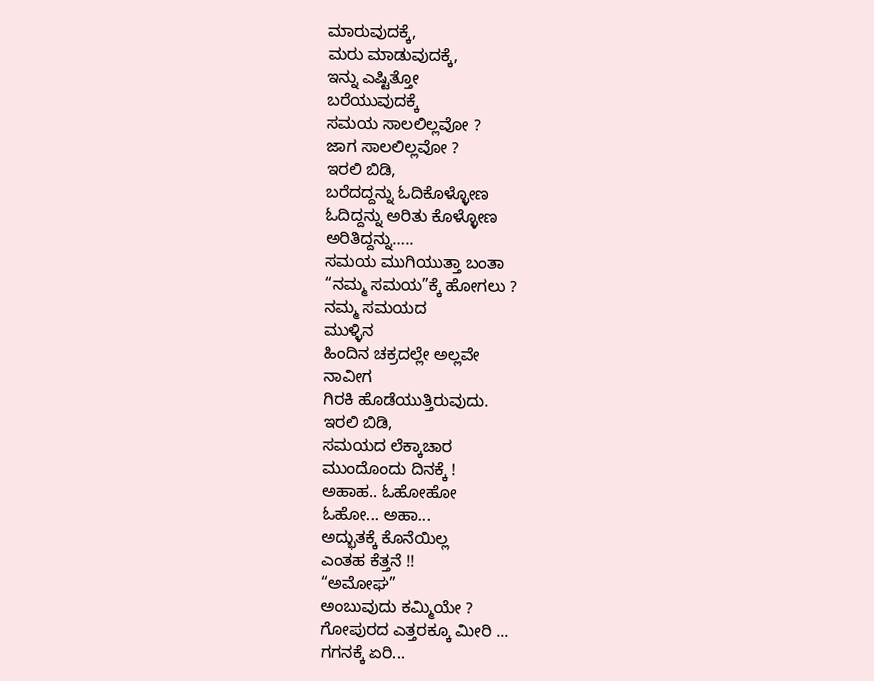ಮಾರುವುದಕ್ಕೆ,
ಮರು ಮಾಡುವುದಕ್ಕೆ,
ಇನ್ನು ಎಷ್ಟಿತ್ತೋ
ಬರೆಯುವುದಕ್ಕೆ
ಸಮಯ ಸಾಲಲಿಲ್ಲವೋ ?
ಜಾಗ ಸಾಲಲಿಲ್ಲವೋ ?
ಇರಲಿ ಬಿಡಿ,
ಬರೆದದ್ದನ್ನು ಓದಿಕೊಳ್ಳೋಣ
ಓದಿದ್ದನ್ನು ಅರಿತು ಕೊಳ್ಳೋಣ
ಅರಿತಿದ್ದನ್ನು…..
ಸಮಯ ಮುಗಿಯುತ್ತಾ ಬಂತಾ
“ನಮ್ಮ ಸಮಯ”ಕ್ಕೆ ಹೋಗಲು ?
ನಮ್ಮ ಸಮಯದ
ಮುಳ್ಳಿನ
ಹಿಂದಿನ ಚಕ್ರದಲ್ಲೇ ಅಲ್ಲವೇ
ನಾವೀಗ
ಗಿರಕಿ ಹೊಡೆಯುತ್ತಿರುವುದು.
ಇರಲಿ ಬಿಡಿ,
ಸಮಯದ ಲೆಕ್ಕಾಚಾರ
ಮುಂದೊಂದು ದಿನಕ್ಕೆ !
ಅಹಾಹ.. ಓಹೋಹೋ
ಓಹೋ... ಅಹಾ...
ಅದ್ಭುತಕ್ಕೆ ಕೊನೆಯಿಲ್ಲ
ಎಂತಹ ಕೆತ್ತನೆ !!
“ಅಮೋಘ”
ಅಂಬುವುದು ಕಮ್ಮಿಯೇ ?
ಗೋಪುರದ ಎತ್ತರಕ್ಕೂ ಮೀರಿ ...
ಗಗನಕ್ಕೆ ಏರಿ...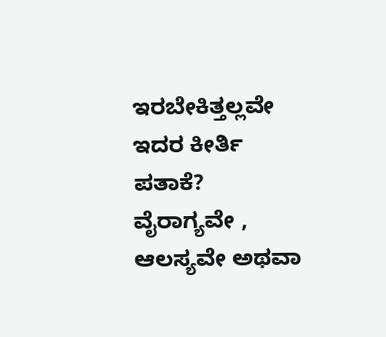ಇರಬೇಕಿತ್ತಲ್ಲವೇ
ಇದರ ಕೀರ್ತಿ ಪತಾಕೆ?
ವೈರಾಗ್ಯವೇ ,
ಆಲಸ್ಯವೇ ಅಥವಾ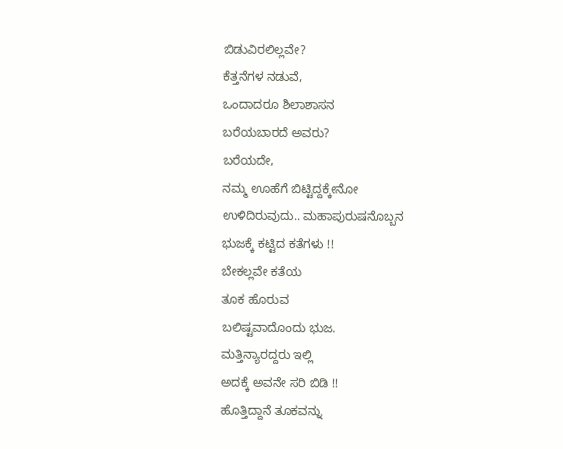ಬಿಡುವಿರಲಿಲ್ಲವೇ?
ಕೆತ್ತನೆಗಳ ನಡುವೆ,
ಒಂದಾದರೂ ಶಿಲಾಶಾಸನ
ಬರೆಯಬಾರದೆ ಅವರು?
ಬರೆಯದೇ,
ನಮ್ಮ ಊಹೆಗೆ ಬಿಟ್ಟಿದ್ದಕ್ಕೇನೋ
ಉಳಿದಿರುವುದು.. ಮಹಾಪುರುಷನೊಬ್ಬನ
ಭುಜಕ್ಕೆ ಕಟ್ಟಿದ ಕತೆಗಳು !!
ಬೇಕಲ್ಲವೇ ಕತೆಯ
ತೂಕ ಹೊರುವ
ಬಲಿಷ್ಟವಾದೊಂದು ಭುಜ.
ಮತ್ತಿನ್ಯಾರದ್ದರು ಇಲ್ಲಿ
ಅದಕ್ಕೆ ಅವನೇ ಸರಿ ಬಿಡಿ !!
ಹೊತ್ತಿದ್ದಾನೆ ತೂಕವನ್ನು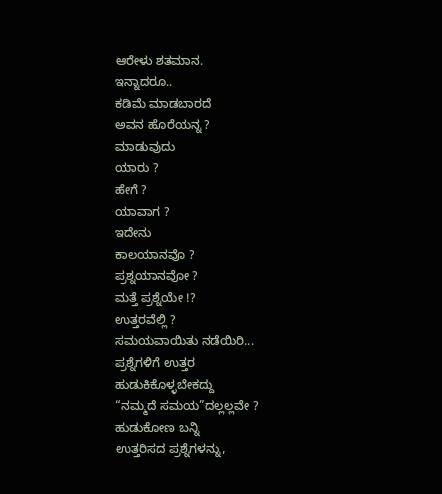ಆರೇಳು ಶತಮಾನ.
ಇನ್ನಾದರೂ..
ಕಡಿಮೆ ಮಾಡಬಾರದೆ
ಅವನ ಹೊರೆಯನ್ನ ?
ಮಾಡುವುದು
ಯಾರು ?
ಹೇಗೆ ?
ಯಾವಾಗ ?
ಇದೇನು
ಕಾಲಯಾನವೊ ?
ಪ್ರಶ್ನಯಾನವೋ ?
ಮತ್ತೆ ಪ್ರಶ್ನೆಯೇ !?
ಉತ್ತರವೆಲ್ಲಿ ?
ಸಮಯವಾಯಿತು ನಡೆಯಿರಿ...
ಪ್ರಶ್ನೆಗಳಿಗೆ ಉತ್ತರ
ಹುಡುಕಿಕೊಳ್ಳಬೇಕದ್ದು
“ನಮ್ಮದೆ ಸಮಯ”ದಲ್ಲಲ್ಲವೇ ?
ಹುಡುಕೋಣ ಬನ್ನಿ
ಉತ್ತರಿಸದ ಪ್ರಶ್ನೆಗಳನ್ನು,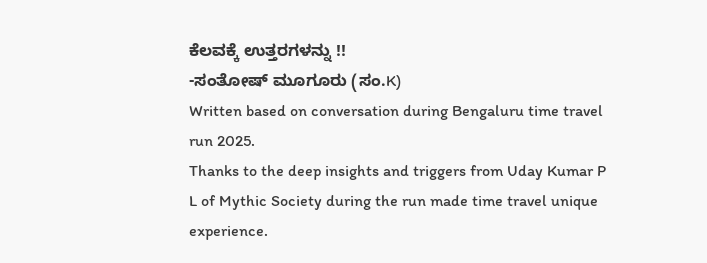ಕೆಲವಕ್ಕೆ ಉತ್ತರಗಳನ್ನು !!
-ಸಂತೋಷ್ ಮೂಗೂರು (ಸಂ.K)
Written based on conversation during Bengaluru time travel run 2025.
Thanks to the deep insights and triggers from Uday Kumar P L of Mythic Society during the run made time travel unique experience.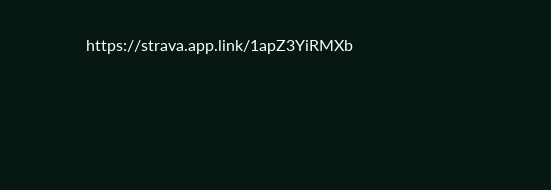https://strava.app.link/1apZ3YiRMXb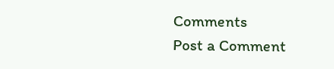Comments
Post a Comment